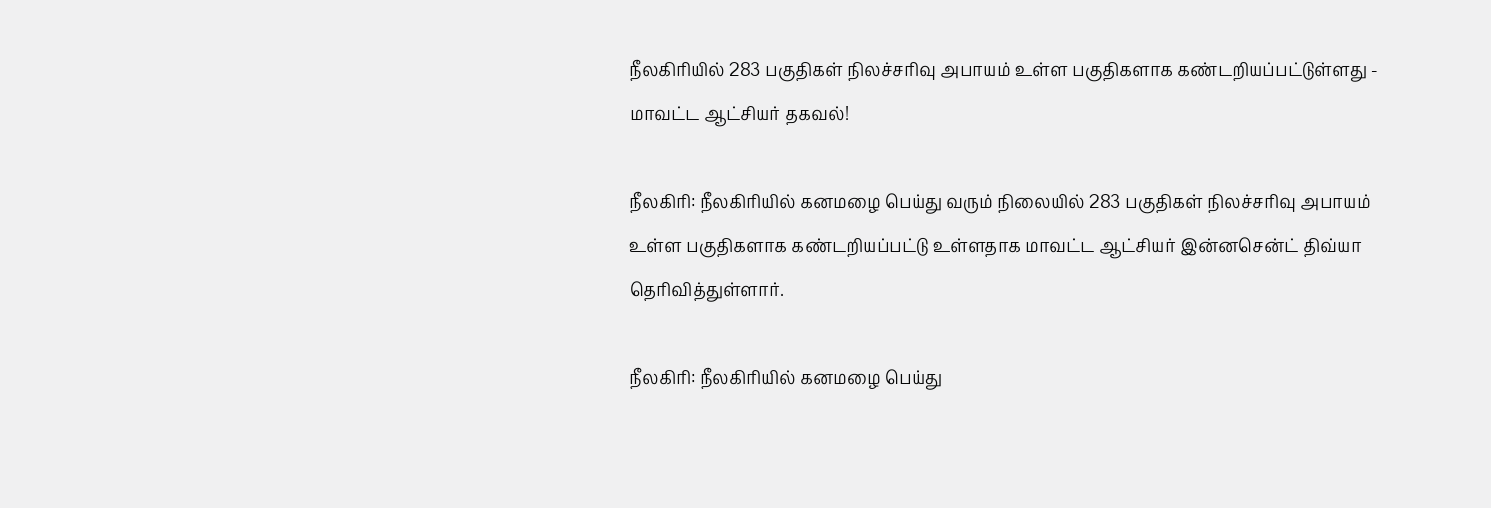நீலகிரியில் 283 பகுதிகள் நிலச்சரிவு அபாயம் உள்ள பகுதிகளாக கண்டறியப்பட்டுள்ளது - மாவட்ட ஆட்சியர் தகவல்!

நீலகிரி: நீலகிரியில் கனமழை பெய்து வரும் நிலையில் 283 பகுதிகள் நிலச்சரிவு அபாயம் உள்ள பகுதிகளாக கண்டறியப்பட்டு உள்ளதாக மாவட்ட ஆட்சியர் இன்னசென்ட் திவ்யா தெரிவித்துள்ளார்.

நீலகிரி: நீலகிரியில் கனமழை பெய்து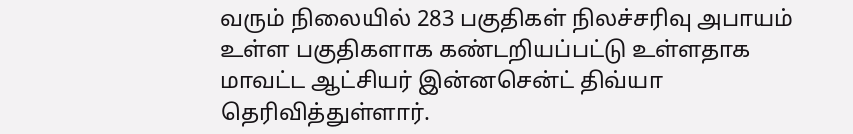வரும் நிலையில் 283 பகுதிகள் நிலச்சரிவு அபாயம் உள்ள பகுதிகளாக கண்டறியப்பட்டு உள்ளதாக மாவட்ட ஆட்சியர் இன்னசென்ட் திவ்யா தெரிவித்துள்ளார்.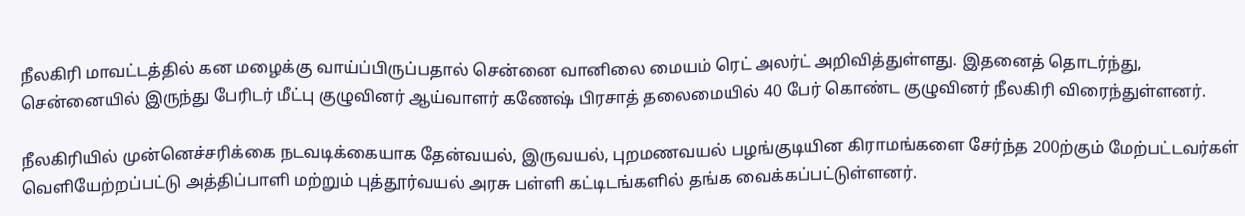நீலகிரி மாவட்டத்தில் கன மழைக்கு வாய்ப்பிருப்பதால் சென்னை வானிலை மையம் ரெட் அலர்ட் அறிவித்துள்ளது. இதனைத் தொடர்ந்து, சென்னையில் இருந்து பேரிடர் மீட்பு குழுவினர் ஆய்வாளர் கணேஷ் பிரசாத் தலைமையில் 40 பேர் கொண்ட குழுவினர் நீலகிரி விரைந்துள்ளனர்.

நீலகிரியில் முன்னெச்சரிக்கை நடவடிக்கையாக தேன்வயல், இருவயல், புறமணவயல் பழங்குடியின கிராமங்களை சேர்ந்த 200ற்கும் மேற்பட்டவர்கள் வெளியேற்றப்பட்டு அத்திப்பாளி மற்றும் புத்தூர்வயல் அரசு பள்ளி கட்டிடங்களில் தங்க வைக்கப்பட்டுள்ளனர்.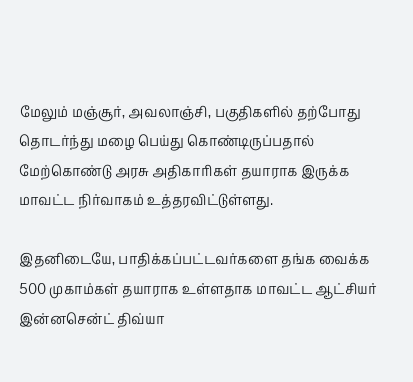மேலும் மஞ்சூர், அவலாஞ்சி, பகுதிகளில் தற்போது தொடர்ந்து மழை பெய்து கொண்டிருப்பதால் மேற்கொண்டு அரசு அதிகாரிகள் தயாராக இருக்க மாவட்ட நிர்வாகம் உத்தரவிட்டுள்ளது.

இதனிடையே, பாதிக்கப்பட்டவர்களை தங்க வைக்க 500 முகாம்கள் தயாராக உள்ளதாக மாவட்ட ஆட்சியர் இன்னசென்ட் திவ்யா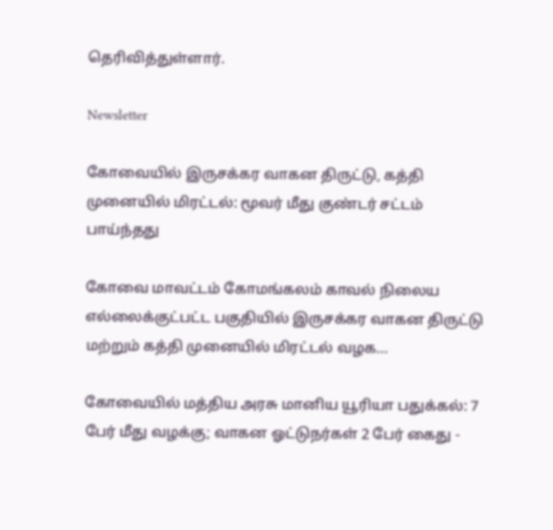தெரிவித்துள்ளார்.

Newsletter

கோவையில் இருசக்கர வாகன திருட்டு, கத்தி முனையில் மிரட்டல்: மூவர் மீது குண்டர் சட்டம் பாய்ந்தது

கோவை மாவட்டம் கோமங்கலம் காவல் நிலைய எல்லைக்குட்பட்ட பகுதியில் இருசக்கர வாகன திருட்டு மற்றும் கத்தி முனையில் மிரட்டல் வழக...

கோவையில் மத்திய அரசு மானிய யூரியா பதுக்கல்: 7 பேர் மீது வழக்கு; வாகன ஓட்டுநர்கள் 2 பேர் கைது -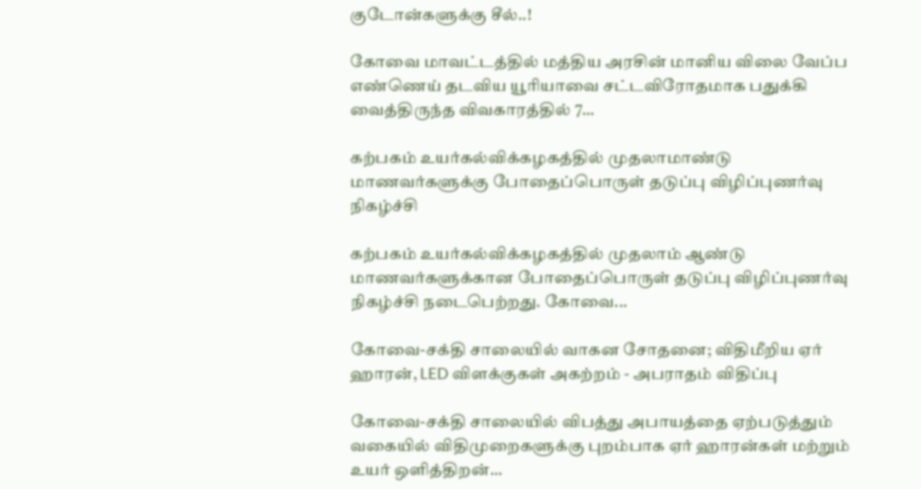குடோன்களுக்கு சீல்..!

கோவை மாவட்டத்தில் மத்திய அரசின் மானிய விலை வேப்ப எண்ணெய் தடவிய யூரியாவை சட்டவிரோதமாக பதுக்கி வைத்திருந்த விவகாரத்தில் 7...

கற்பகம் உயர்கல்விக்கழகத்தில் முதலாமாண்டு மாணவர்களுக்கு போதைப்பொருள் தடுப்பு விழிப்புணர்வு நிகழ்ச்சி

கற்பகம் உயர்கல்விக்கழகத்தில் முதலாம் ஆண்டு மாணவர்களுக்கான போதைப்பொருள் தடுப்பு விழிப்புணர்வு நிகழ்ச்சி நடைபெற்றது. கோவை...

கோவை-சக்தி சாலையில் வாகன சோதனை; விதிமீறிய ஏர் ஹாரன், LED விளக்குகள் அகற்றம் - அபராதம் விதிப்பு

கோவை-சக்தி சாலையில் விபத்து அபாயத்தை ஏற்படுத்தும் வகையில் விதிமுறைகளுக்கு புறம்பாக ஏர் ஹாரன்கள் மற்றும் உயர் ஒளித்திறன்...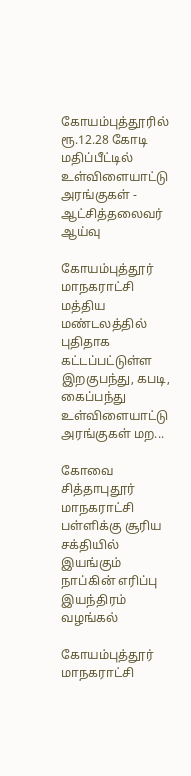கோயம்புத்தூரில் ரூ.12.28 கோடி மதிப்பீட்டில் உள்விளையாட்டு அரங்குகள் - ஆட்சித்தலைவர் ஆய்வு

கோயம்புத்தூர் மாநகராட்சி மத்திய மண்டலத்தில் புதிதாக கட்டப்பட்டுள்ள இறகுபந்து, கபடி, கைப்பந்து உள்விளையாட்டு அரங்குகள் மற...

கோவை சித்தாபுதூர் மாநகராட்சி பள்ளிக்கு சூரிய சக்தியில் இயங்கும் நாப்கின் எரிப்பு இயந்திரம் வழங்கல்

கோயம்புத்தூர் மாநகராட்சி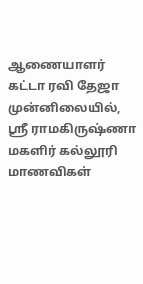ஆணையாளர் கட்டா ரவி தேஜா முன்னிலையில், ஸ்ரீ ராமகிருஷ்ணா மகளிர் கல்லூரி மாணவிகள்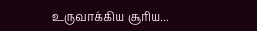உருவாக்கிய சூரிய...